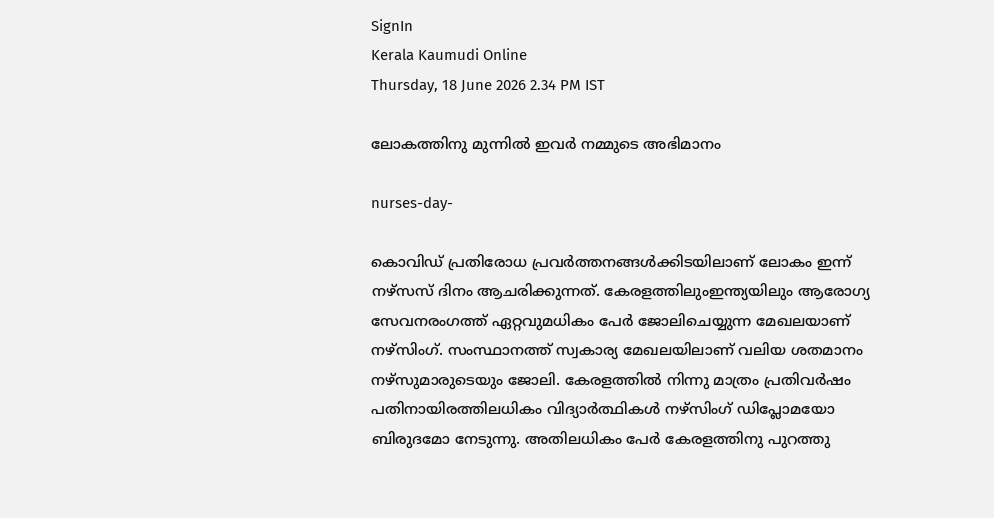SignIn
Kerala Kaumudi Online
Thursday, 18 June 2026 2.34 PM IST

ലോകത്തിനു മുന്നിൽ ഇവർ നമ്മുടെ അഭിമാനം

nurses-day-

കൊവിഡ് പ്രതിരോധ പ്രവർത്തനങ്ങൾക്കിടയിലാണ് ലോകം ഇന്ന് നഴ്സസ് ദിനം ആചരിക്കുന്നത്. കേരളത്തിലുംഇന്ത്യയിലും ആരോഗ്യ സേവനരംഗത്ത് ഏറ്റവുമധികം പേർ ജോലിചെയ്യുന്ന മേഖലയാണ് നഴ്സിംഗ്. സംസ്ഥാനത്ത് സ്വകാര്യ മേഖലയിലാണ് വലിയ ശതമാനം നഴ്സുമാരുടെയും ജോലി. കേരളത്തിൽ നിന്നു മാത്രം പ്രതിവർഷം പതിനായിരത്തിലധികം വിദ്യാർത്ഥികൾ നഴ്സിംഗ് ഡിപ്ലോമയോ ബിരുദമോ നേടുന്നു. അതിലധികം പേർ കേരളത്തിനു പുറത്തു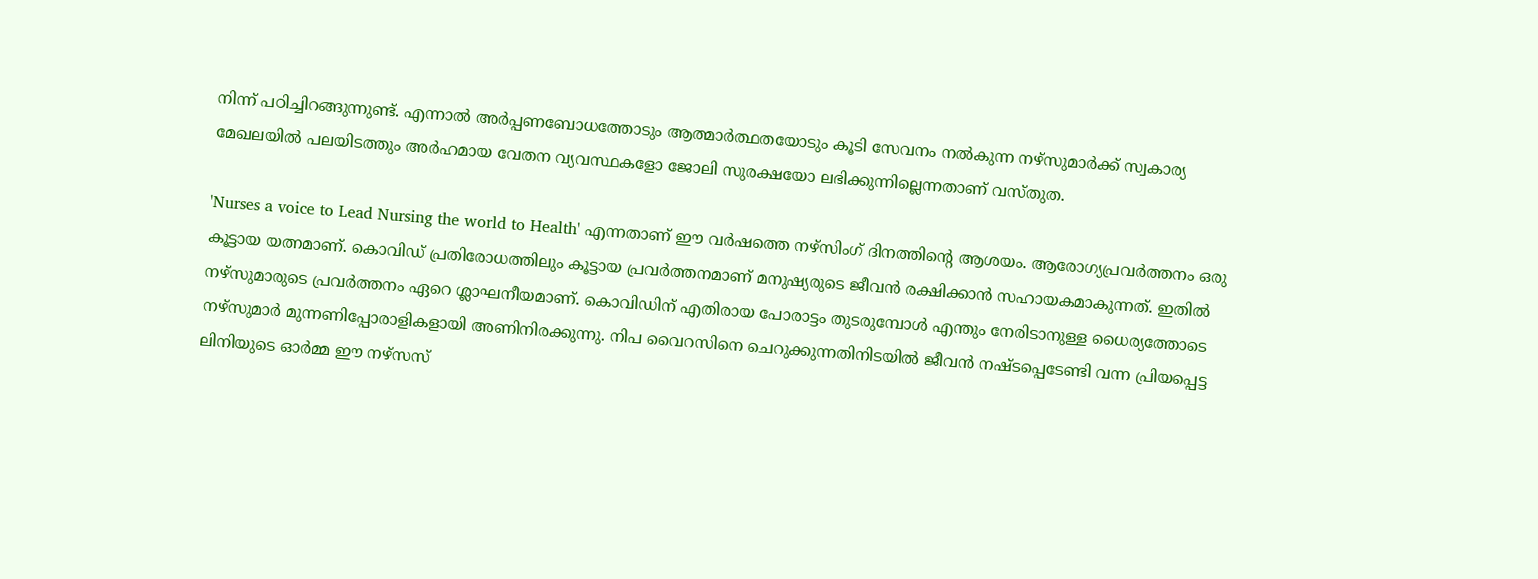നിന്ന് പഠിച്ചിറങ്ങുന്നുണ്ട്. എന്നാൽ അർപ്പണബോധത്തോടും ആത്മാർത്ഥതയോടും കൂടി സേവനം നൽകുന്ന നഴ്സുമാർക്ക് സ്വകാര്യ മേഖലയിൽ പലയിടത്തും അർഹമായ വേതന വ്യവസ്ഥകളോ ജോലി സുരക്ഷയോ ലഭിക്കുന്നില്ലെന്നതാണ് വസ്തുത.

'Nurses a voice to Lead Nursing the world to Health' എന്നതാണ് ഈ വർഷത്തെ നഴ്സിംഗ് ദിനത്തിന്റെ ആശയം. ആരോഗ്യപ്രവർത്തനം ഒരു കൂട്ടായ യത്നമാണ്. കൊവിഡ് പ്രതിരോധത്തിലും കൂട്ടായ പ്രവർത്തനമാണ് മനുഷ്യരുടെ ജീവൻ രക്ഷിക്കാൻ സഹായകമാകുന്നത്. ഇതിൽ നഴ്സുമാരുടെ പ്രവർത്തനം ഏറെ ശ്ലാഘനീയമാണ്. കൊവിഡിന് എതിരായ പോരാട്ടം തുടരുമ്പോൾ എന്തും നേരിടാനുള്ള ധൈര്യത്തോടെ നഴ്സുമാർ മുന്നണിപ്പോരാളികളായി അണിനിരക്കുന്നു. നിപ വൈറസിനെ ചെറുക്കുന്നതിനിടയിൽ ജീവൻ നഷ്ടപ്പെടേണ്ടി വന്ന പ്രിയപ്പെട്ട ലിനിയുടെ ഓർമ്മ ഈ നഴ്സസ്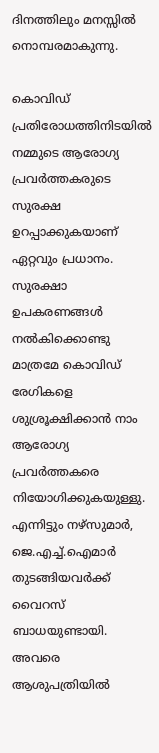ദിനത്തിലും മനസ്സിൽ നൊമ്പരമാകുന്നു.

കൊവിഡ് പ്രതിരോധത്തിനിടയിൽ നമ്മുടെ ആരോഗ്യ പ്രവർത്തകരുടെ സുരക്ഷ ഉറപ്പാക്കുകയാണ് ഏറ്റവും പ്രധാനം. സുരക്ഷാ ഉപകരണങ്ങൾ നൽകിക്കൊണ്ടു മാത്രമേ കൊവിഡ് രേഗികളെ ശുശ്രൂക്ഷിക്കാൻ നാം ആരോഗ്യ പ്രവർത്തകരെ നിയോഗിക്കുകയുള്ളു. എന്നിട്ടും നഴ്സുമാർ, ജെ.എച്ച്.ഐമാർ തുടങ്ങിയവർക്ക് വൈറസ് ബാധയുണ്ടായി. അവരെ ആശുപത്രിയിൽ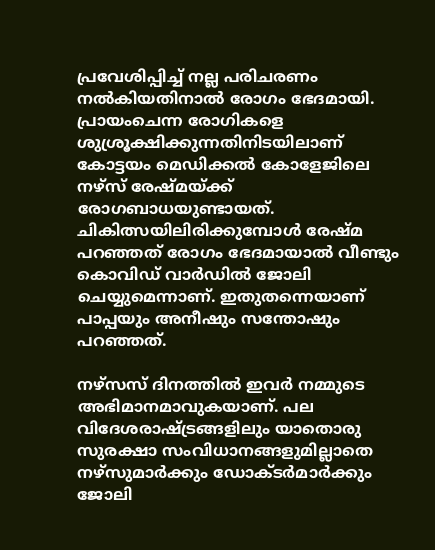പ്രവേശിപ്പിച്ച് നല്ല പരിചരണം നൽകിയതിനാൽ രോഗം ഭേദമായി. പ്രായംചെന്ന രോഗികളെ ശുശ്രൂക്ഷിക്കുന്നതിനിടയിലാണ് കോട്ടയം മെഡിക്കൽ കോളേജിലെ നഴ്സ് രേഷ്മയ്ക്ക് രോഗബാധയുണ്ടായത്. ചികിത്സയിലിരിക്കുമ്പോൾ രേഷ്മ പറഞ്ഞത് രോഗം ഭേദമായാൽ വീണ്ടും കൊവിഡ് വാർഡിൽ ജോലി ചെയ്യുമെന്നാണ്. ഇതുതന്നെയാണ് പാപ്പയും അനീഷും സന്തോഷും പറഞ്ഞത്.

നഴ്സസ് ദിനത്തിൽ ഇവർ നമ്മുടെ അഭിമാനമാവുകയാണ്. പല വിദേശരാഷ്ട്രങ്ങളിലും യാതൊരു സുരക്ഷാ സംവിധാനങ്ങളുമില്ലാതെ നഴ്സുമാ‌ർക്കും ഡോക്ടർമാർക്കും ജോലി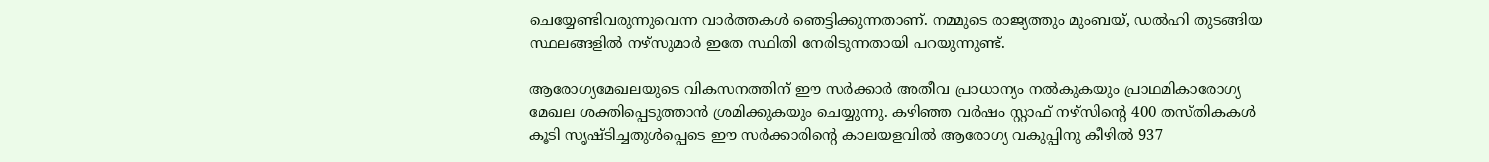ചെയ്യേണ്ടിവരുന്നുവെന്ന വാർത്തകൾ ഞെട്ടിക്കുന്നതാണ്. നമ്മുടെ രാജ്യത്തും മുംബയ്, ഡൽഹി തുടങ്ങിയ സ്ഥലങ്ങളിൽ നഴ്സുമാർ ഇതേ സ്ഥിതി നേരിടുന്നതായി പറയുന്നുണ്ട്.

ആരോഗ്യമേഖലയുടെ വികസനത്തിന് ഈ സർക്കാർ അതീവ പ്രാധാന്യം നൽകുകയും പ്രാഥമികാരോഗ്യ മേഖല ശക്തിപ്പെടുത്താൻ ശ്രമിക്കുകയും ചെയ്യുന്നു. കഴിഞ്ഞ വർഷം സ്റ്റാഫ് നഴ്സിന്റെ 400 തസ്തികകൾ കൂടി സൃഷ്ടിച്ചതുൾപ്പെടെ ഈ സർക്കാരിന്റെ കാലയളവിൽ ആരോഗ്യ വകുപ്പിനു കീഴിൽ 937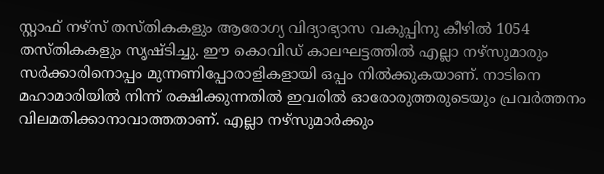സ്റ്റാഫ് നഴ്സ് തസ്തികകളും ആരോഗ്യ വിദ്യാഭ്യാസ വകുപ്പിനു കീഴിൽ 1054 തസ്തികകളും സൃഷ്ടിച്ചു. ഈ കൊവിഡ് കാലഘട്ടത്തിൽ എല്ലാ നഴ്സുമാരും സർക്കാരിനൊപ്പം മുന്നണിപ്പോരാളികളായി ഒപ്പം നിൽക്കുകയാണ്. നാടിനെ മഹാമാരിയിൽ നിന്ന് രക്ഷിക്കുന്നതിൽ ഇവരിൽ ഓരോരുത്തരുടെയും പ്രവർത്തനം വിലമതിക്കാനാവാത്തതാണ്. എല്ലാ നഴ്സുമാർക്കും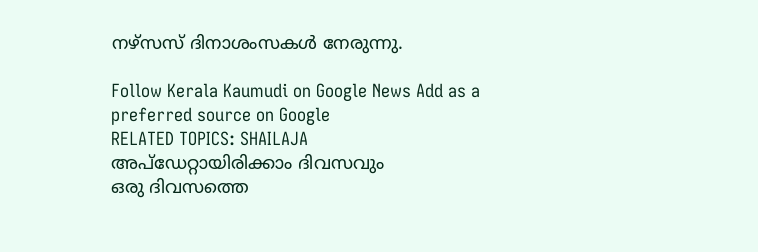നഴ്സസ് ദിനാശംസകൾ നേരുന്നു.

Follow Kerala Kaumudi on Google News Add as a preferred source on Google
RELATED TOPICS: SHAILAJA
അപ്ഡേറ്റായിരിക്കാം ദിവസവും
ഒരു ദിവസത്തെ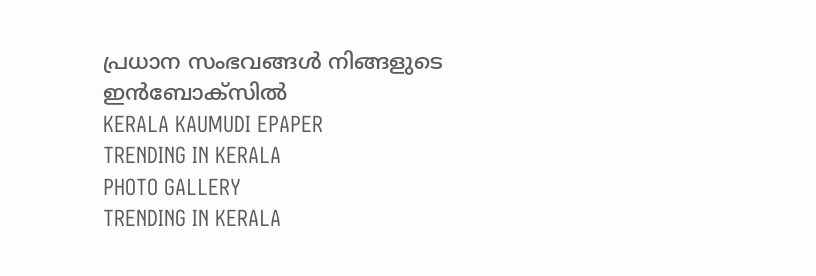പ്രധാന സംഭവങ്ങൾ നിങ്ങളുടെ ഇൻബോക്സിൽ
KERALA KAUMUDI EPAPER
TRENDING IN KERALA
PHOTO GALLERY
TRENDING IN KERALA